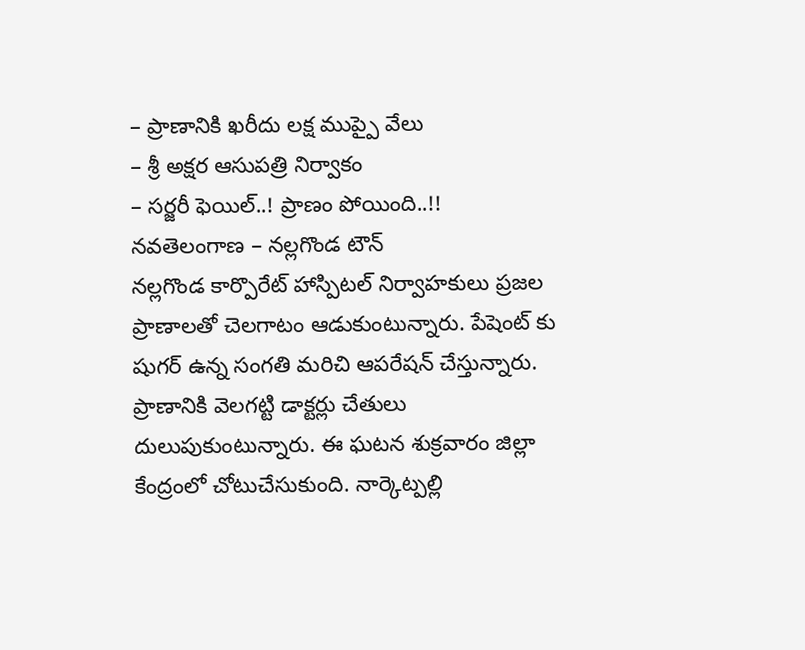– ప్రాణానికి ఖరీదు లక్ష ముప్పై వేలు
– శ్రీ అక్షర ఆసుపత్రి నిర్వాకం
– సర్జరీ ఫెయిల్..! ప్రాణం పోయింది..!!
నవతెలంగాణ – నల్లగొండ టౌన్
నల్లగొండ కార్పొరేట్ హాస్పిటల్ నిర్వాహకులు ప్రజల ప్రాణాలతో చెలగాటం ఆడుకుంటున్నారు. పేషెంట్ కు షుగర్ ఉన్న సంగతి మరిచి ఆపరేషన్ చేస్తున్నారు. ప్రాణానికి వెలగట్టి డాక్టర్లు చేతులు దులుపుకుంటున్నారు. ఈ ఘటన శుక్రవారం జిల్లా కేంద్రంలో చోటుచేసుకుంది. నార్కెట్పల్లి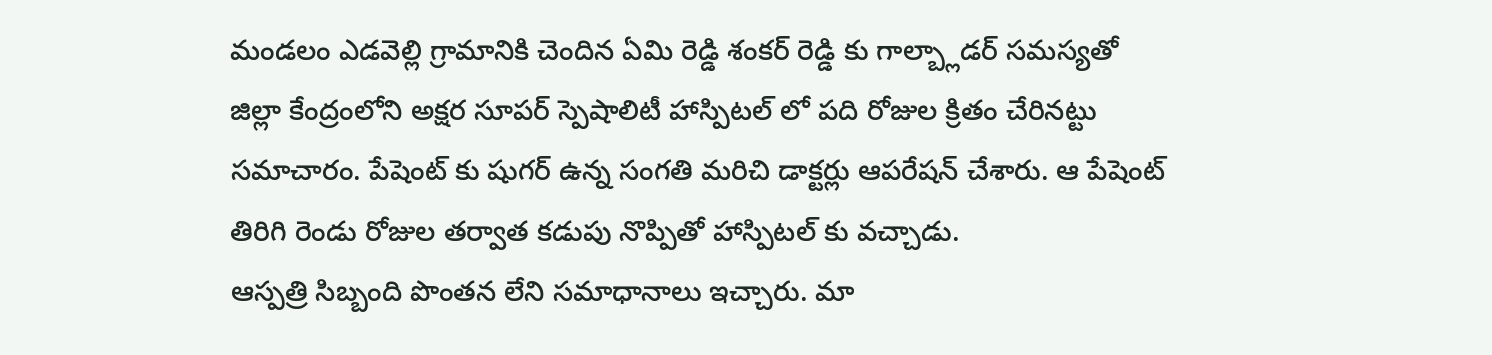మండలం ఎడవెల్లి గ్రామానికి చెందిన ఏమి రెడ్డి శంకర్ రెడ్డి కు గాల్బ్లాడర్ సమస్యతో జిల్లా కేంద్రంలోని అక్షర సూపర్ స్పెషాలిటీ హాస్పిటల్ లో పది రోజుల క్రితం చేరినట్టు సమాచారం. పేషెంట్ కు షుగర్ ఉన్న సంగతి మరిచి డాక్టర్లు ఆపరేషన్ చేశారు. ఆ పేషెంట్ తిరిగి రెండు రోజుల తర్వాత కడుపు నొప్పితో హాస్పిటల్ కు వచ్చాడు.
ఆస్పత్రి సిబ్బంది పొంతన లేని సమాధానాలు ఇచ్చారు. మా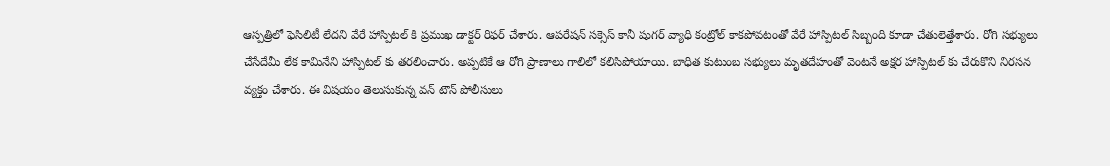ఆస్పత్రిలో ఫెసిలిటీ లేదని వేరే హాస్పిటల్ కి ప్రముఖ డాక్టర్ రిఫర్ చేశారు. ఆపరేషన్ సక్సెస్ కానీ షుగర్ వ్యాధి కంట్రోల్ కాకపోవటంతో వేరే హాస్పిటల్ సిబ్బంది కూడా చేతులెత్తేశారు. రోగి సభ్యులు చేసేదేమీ లేక కామినేని హాస్పిటల్ కు తరలించారు. అప్పటికే ఆ రోగి ప్రాణాలు గాలిలో కలిసిపోయాయి. బాధిత కుటుంబ సభ్యులు మృతదేహంతో వెంటనే అక్షర హాస్పిటల్ కు చేరుకొని నిరసన వ్యక్తం చేశారు. ఈ విషయం తెలుసుకున్న వన్ టౌన్ పోలీసులు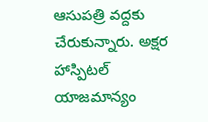ఆసుపత్రి వద్దకు చేరుకున్నారు. అక్షర హాస్పిటల్ యాజమాన్యం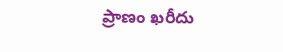ప్రాణం ఖరీదు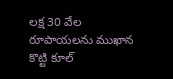లక్ష 30 వేల రూపాయలను ముఖాన కొట్టి కూల్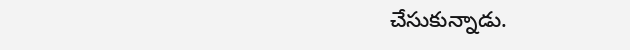చేసుకున్నాడు.